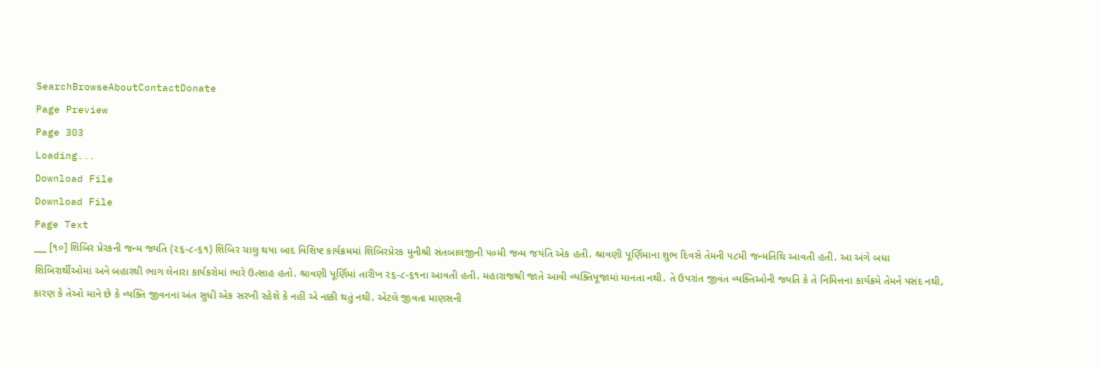SearchBrowseAboutContactDonate
Page Preview
Page 303
Loading...
Download File
Download File
Page Text
___ [૧૦] શિબિર પ્રેરકની જન્મ જ્યતિ (૨૬-૮-૬૧) શિબિર ચાલુ થયા બાદ વિશિષ્ટ કાર્યક્રમમાં શિબિરપ્રેરક મુનીશ્રી સંતબાલજીની ૫૦મી જન્મ જયંતિ એક હતી. શ્રાવણી પૂર્ણિમાના શુભ દિવસે તેમની ૫૮મી જન્મતિથિ આવતી હતી. આ અંગે બધા શિબિરાર્થીઓમાં અને બહારથી ભાગ લેનારા કાર્યકરોમાં ભારે ઉત્સાહ હતો. શ્રાવણી પૂર્ણિમાં તારીખ ૨૬-૮-૬૧ના આવતી હતી. મહારાજશ્રી જાતે આવી વ્યક્તિપૂજામાં માનતા નથી. તે ઉપરાંત જીવંત વ્યક્તિઓની જ્યતિ કે તે નિમિત્તના કાર્યક્રમે તેમને પસંદ નથી, કારણ કે તેઓ માને છે કે વ્યક્તિ જીવનના અંત સુધી એક સરખી રહેશે કે નહીં એ નક્કી થતું નથી. એટલે જીવતા માણસની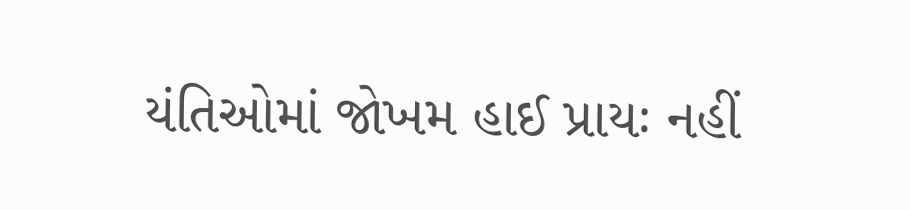યંતિઓમાં જોખમ હાઈ પ્રાયઃ નહીં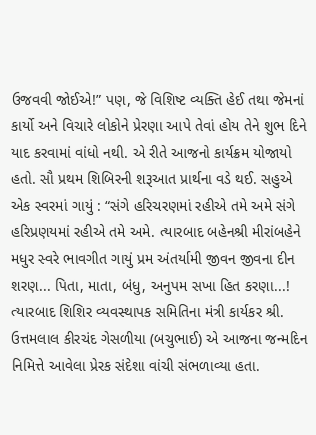ઉજવવી જોઈએ!” પણ, જે વિશિષ્ટ વ્યક્તિ હેઈ તથા જેમનાં કાર્યો અને વિચારે લોકોને પ્રેરણા આપે તેવાં હોય તેને શુભ દિને યાદ કરવામાં વાંધો નથી. એ રીતે આજનો કાર્યક્રમ યોજાયો હતો. સૌ પ્રથમ શિબિરની શરૂઆત પ્રાર્થના વડે થઈ. સહુએ એક સ્વરમાં ગાયું : “સંગે હરિચરણમાં રહીએ તમે અમે સંગે હરિપ્રણયમાં રહીએ તમે અમે. ત્યારબાદ બહેનશ્રી મીરાંબહેને મધુર સ્વરે ભાવગીત ગાયું પ્રમ અંતર્યામી જીવન જીવના દીન શરણ... પિતા, માતા, બંધુ, અનુપમ સખા હિત કરણા...! ત્યારબાદ શિશિર વ્યવસ્થાપક સમિતિના મંત્રી કાર્યકર શ્રી. ઉત્તમલાલ કીરચંદ ગેસળીયા (બચુભાઈ) એ આજના જન્મદિન નિમિત્તે આવેલા પ્રેરક સંદેશા વાંચી સંભળાવ્યા હતા.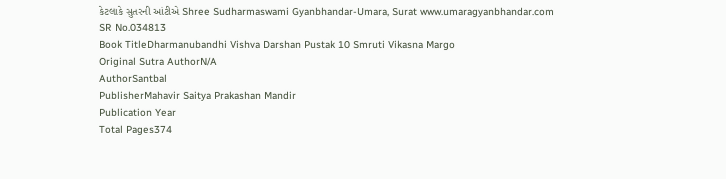કેટલાકે સુતરની આંટીએ Shree Sudharmaswami Gyanbhandar-Umara, Surat www.umaragyanbhandar.com
SR No.034813
Book TitleDharmanubandhi Vishva Darshan Pustak 10 Smruti Vikasna Margo
Original Sutra AuthorN/A
AuthorSantbal
PublisherMahavir Saitya Prakashan Mandir
Publication Year
Total Pages374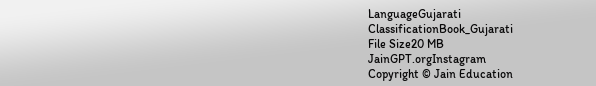LanguageGujarati
ClassificationBook_Gujarati
File Size20 MB
JainGPT.orgInstagram
Copyright © Jain Education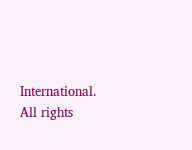International. All rights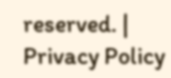reserved. | Privacy Policy